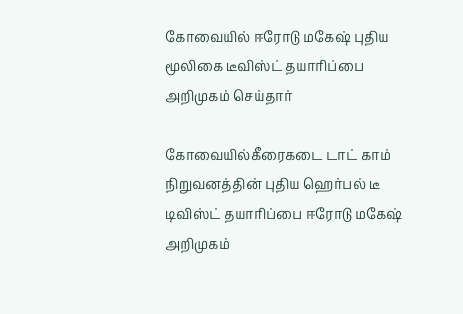கோவையில் ஈரோடு மகேஷ் புதிய மூலிகை டீவிஸ்ட் தயாரிப்பை அறிமுகம் செய்தார்

கோவையில்கீரைகடை டாட் காம் நிறுவனத்தின் புதிய ஹெர்பல் டீ டிவிஸ்ட் தயாரிப்பை ஈரோடு மகேஷ் அறிமுகம்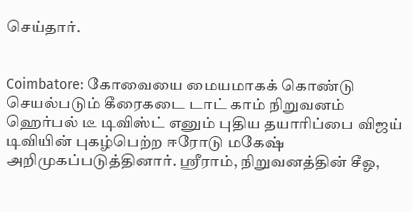செய்தார்.


Coimbatore: கோவையை மையமாகக் கொண்டு செயல்படும் கீரைகடை டாட் காம் நிறுவனம் ஹெர்பல் டீ டிவிஸ்ட் எனும் புதிய தயாரிப்பை விஜய் டிவியின் புகழ்பெற்ற ஈரோடு மகேஷ் அறிமுகப்படுத்தினார். ஸ்ரீராம், நிறுவனத்தின் சீஓ,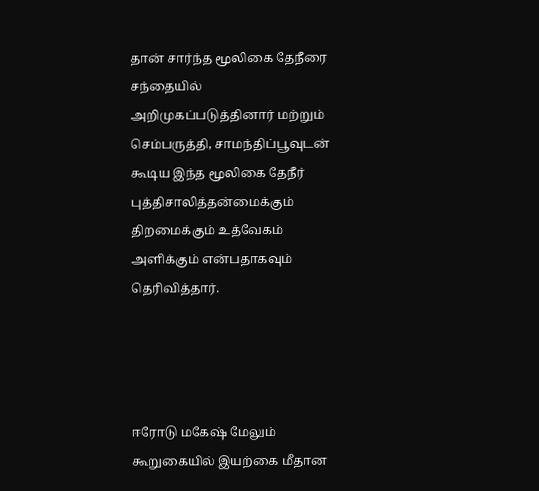தான் சார்ந்த மூலிகை தேநீரை சந்தையில் அறிமுகப்படுத்தினார் மற்றும் செம்பருத்தி, சாமந்திப்பூவுடன் கூடிய இந்த மூலிகை தேநீர் புத்திசாலித்தன்மைக்கும் திறமைக்கும் உத்வேகம் அளிக்கும் என்பதாகவும் தெரிவித்தார்.




ஈரோடு மகேஷ் மேலும் கூறுகையில் இயற்கை மீதான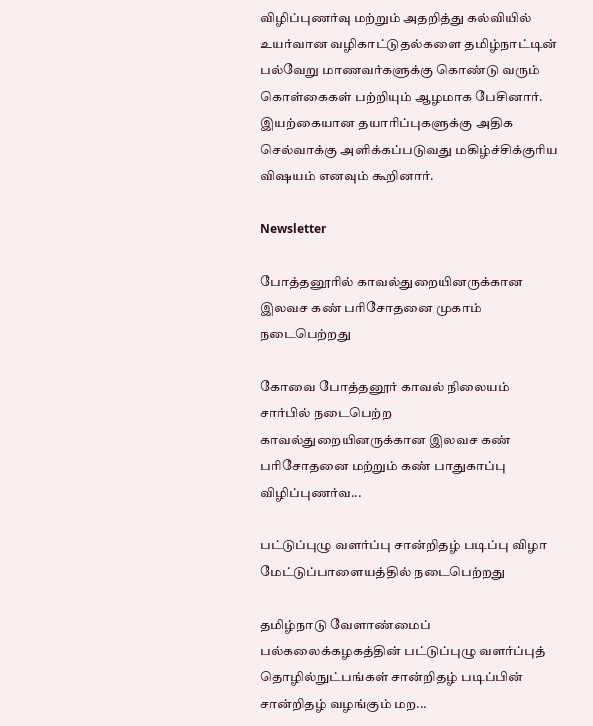விழிப்புணர்வு மற்றும் அதறித்து கல்வியில் உயர்வான வழிகாட்டுதல்களை தமிழ்நாட்டின் பல்வேறு மாணவர்களுக்கு கொண்டு வரும் கொள்கைகள் பற்றியும் ஆழமாக பேசினார். இயற்கையான தயாரிப்புகளுக்கு அதிக செல்வாக்கு அளிக்கப்படுவது மகிழ்ச்சிக்குரிய விஷயம் எனவும் கூறினார்.

Newsletter

போத்தனூரில் காவல்துறையினருக்கான இலவச கண் பரிசோதனை முகாம் நடைபெற்றது

கோவை போத்தனூர் காவல் நிலையம் சார்பில் நடைபெற்ற காவல்துறையினருக்கான இலவச கண் பரிசோதனை மற்றும் கண் பாதுகாப்பு விழிப்புணர்வ...

பட்டுப்புழு வளர்ப்பு சான்றிதழ் படிப்பு விழா மேட்டுப்பாளையத்தில் நடைபெற்றது

தமிழ்நாடு வேளாண்மைப் பல்கலைக்கழகத்தின் பட்டுப்புழு வளர்ப்புத் தொழில்நுட்பங்கள் சான்றிதழ் படிப்பின் சான்றிதழ் வழங்கும் மற...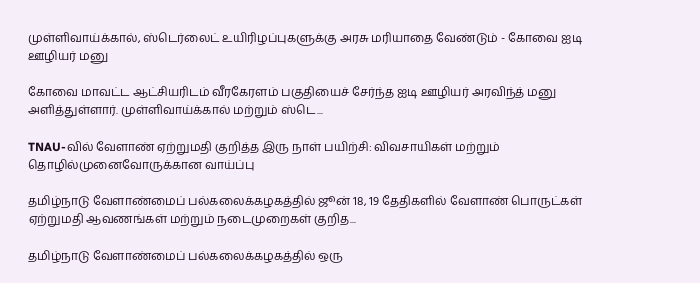முள்ளிவாய்க்கால், ஸ்டெர்லைட் உயிரிழப்புகளுக்கு அரசு மரியாதை வேண்டும் - கோவை ஐடி ஊழியர் மனு

கோவை மாவட்ட ஆட்சியரிடம் வீரகேரளம் பகுதியைச் சேர்ந்த ஐடி ஊழியர் அரவிந்த் மனு அளித்துள்ளார். முள்ளிவாய்க்கால் மற்றும் ஸ்டெ...

TNAU-வில் வேளாண் ஏற்றுமதி குறித்த இரு நாள் பயிற்சி: விவசாயிகள் மற்றும் தொழில்முனைவோருக்கான வாய்ப்பு

தமிழ்நாடு வேளாண்மைப் பல்கலைக்கழகத்தில் ஜூன் 18, 19 தேதிகளில் வேளாண் பொருட்கள் ஏற்றுமதி ஆவணங்கள் மற்றும் நடைமுறைகள் குறித...

தமிழ்நாடு வேளாண்மைப் பல்கலைக்கழகத்தில் ஒரு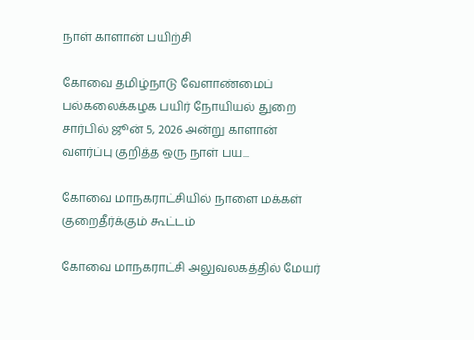நாள் காளான் பயிற்சி

கோவை தமிழ்நாடு வேளாண்மைப் பல்கலைக்கழக பயிர் நோயியல் துறை சார்பில் ஜூன் 5, 2026 அன்று காளான் வளர்ப்பு குறித்த ஒரு நாள் பய...

கோவை மாநகராட்சியில் நாளை மக்கள் குறைதீர்க்கும் கூட்டம்

கோவை மாநகராட்சி அலுவலகத்தில் மேயர்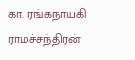கா. ரங்கநாயகி ராமச்சந்திரன்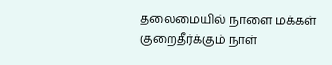தலைமையில் நாளை மக்கள் குறைதீர்க்கும் நாள்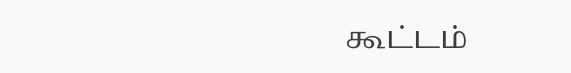கூட்டம்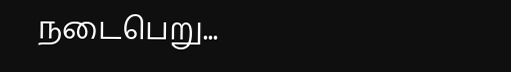நடைபெறு...